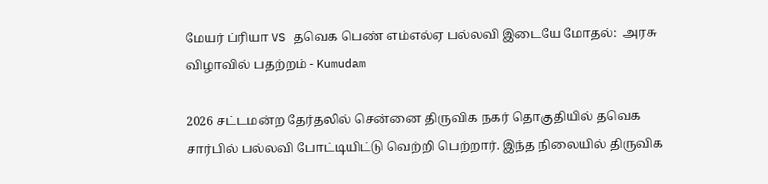மேயர் ப்ரியா VS தவெக பெண் எம்எல்ஏ பல்லவி இடையே மோதல்:  அரசு விழாவில் பதற்றம் - Kumudam

2026 சட்டமன்ற தேர்தலில் சென்னை திருவிக நகர் தொகுதியில் தவெக சார்பில் பல்லவி போட்டியிட்டு வெற்றி பெற்றார். இந்த நிலையில் திருவிக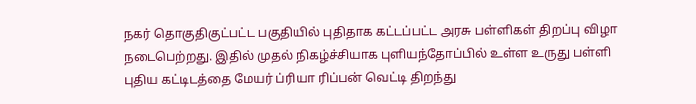நகர் தொகுதிகுட்பட்ட பகுதியில் புதிதாக கட்டப்பட்ட அரசு பள்ளிகள் திறப்பு விழா நடைபெற்றது. இதில் முதல் நிகழ்ச்சியாக புளியந்தோப்பில் உள்ள உருது பள்ளி புதிய கட்டிடத்தை மேயர் ப்ரியா ரிப்பன் வெட்டி திறந்து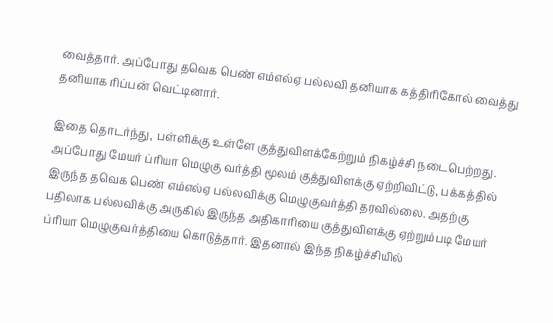வைத்தார். அப்போது தவெக பெண் எம்எல்ஏ பல்லவி தனியாக கத்திரிகோல் வைத்து தனியாக ரிப்பன் வெட்டினார்.

இதை தொடர்ந்து, பள்ளிக்கு உள்ளே குத்துவிளக்கேற்றும் நிகழ்ச்சி நடைபெற்றது. அப்போது மேயர் ப்ரியா மெழுகு வர்த்தி மூலம் குத்துவிளக்கு ஏற்றிவிட்டு, பக்கத்தில் இருந்த தவெக பெண் எம்எல்ஏ பல்லவிக்கு மெழுகுவர்த்தி தரவில்லை. அதற்கு பதிலாக பல்லவிக்கு அருகில் இருந்த அதிகாரியை குத்துவிளக்கு ஏற்றும்படி மேயர் ப்ரியா மெழுகுவர்த்தியை கொடுத்தார். இதனால் இந்த நிகழ்ச்சியில்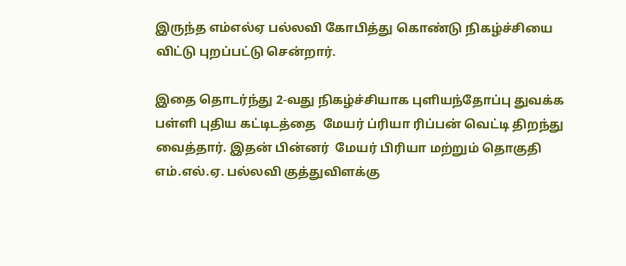இருந்த எம்எல்ஏ பல்லவி கோபித்து கொண்டு நிகழ்ச்சியை விட்டு புறப்பட்டு சென்றார்.

இதை தொடர்ந்து 2-வது நிகழ்ச்சியாக புளியந்தோப்பு துவக்க பள்ளி புதிய கட்டிடத்தை  மேயர் ப்ரியா ரிப்பன் வெட்டி திறந்து வைத்தார். இதன் பின்னர்  மேயர் பிரியா மற்றும் தொகுதி எம்.எல்.ஏ. பல்லவி குத்துவிளக்கு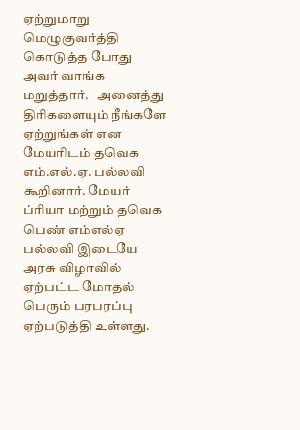ஏற்றுமாறு மெழுகுவர்த்தி கொடுத்த போது அவர் வாங்க மறுத்தார்.   அனைத்து திரிகளையும் நீங்களே ஏற்றுங்கள் என மேயரிடம் தவெக எம்.எல்.ஏ. பல்லவி கூறினார். மேயர் ப்ரியா மற்றும் தவெக பெண் எம்எல்ஏ பல்லவி இடையே அரசு விழாவில் ஏற்பட்ட மோதல்  பெரும் பரபரப்பு ஏற்படுத்தி உள்ளது.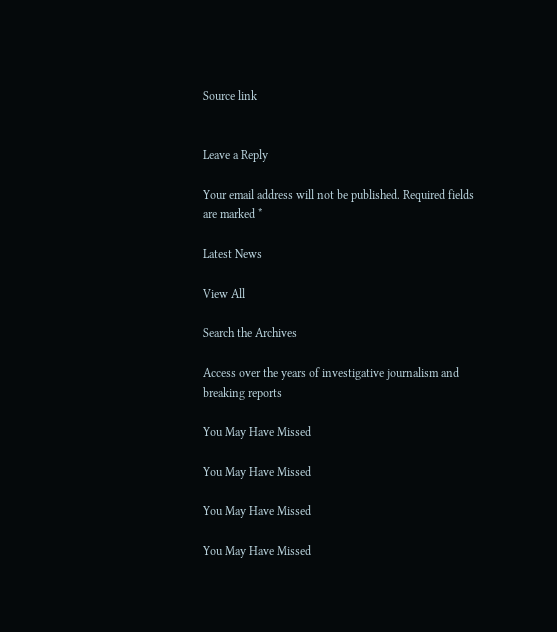Source link


Leave a Reply

Your email address will not be published. Required fields are marked *

Latest News

View All

Search the Archives

Access over the years of investigative journalism and breaking reports

You May Have Missed

You May Have Missed

You May Have Missed

You May Have Missed